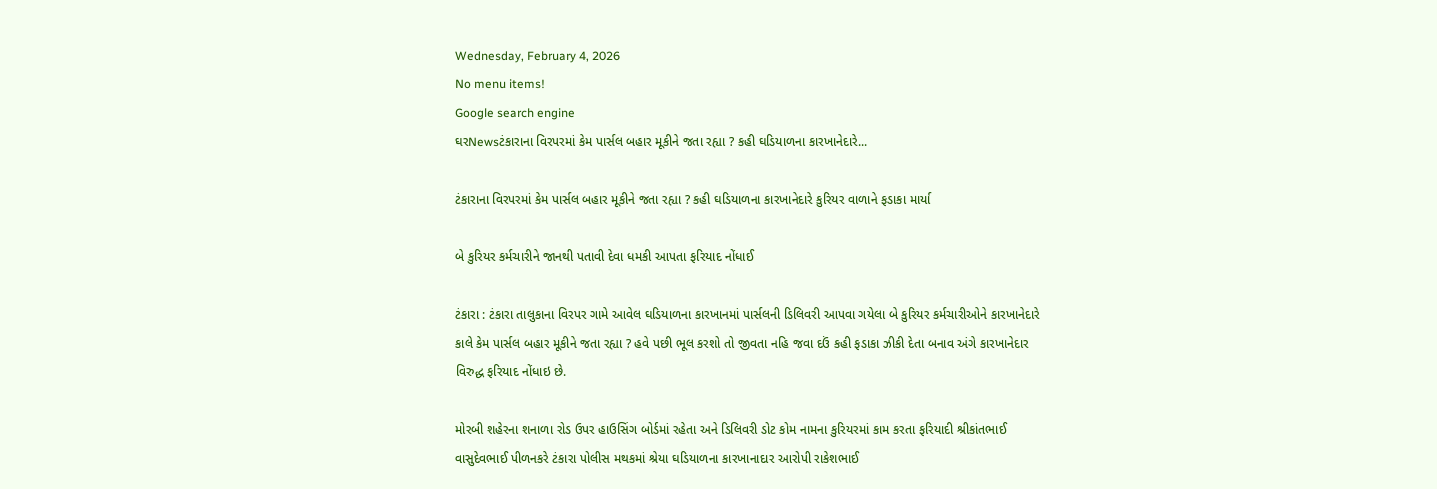Wednesday, February 4, 2026
No menu items!
Google search engine
ઘરNewsટંકારાના વિરપરમાં કેમ પાર્સલ બહાર મૂકીને જતા રહ્યા ? કહી ઘડિયાળના કારખાનેદારે...

ટંકારાના વિરપરમાં કેમ પાર્સલ બહાર મૂકીને જતા રહ્યા ? કહી ઘડિયાળના કારખાનેદારે કુરિયર વાળાને ફડાકા માર્યા

બે કુરિયર કર્મચારીને જાનથી પતાવી દેવા ધમકી આપતા ફરિયાદ નોંધાઈ

ટંકારા : ટંકારા તાલુકાના વિરપર ગામે આવેલ ઘડિયાળના કારખાનમાં પાર્સલની ડિલિવરી આપવા ગયેલા બે કુરિયર કર્મચારીઓને કારખાનેદારે કાલે કેમ પાર્સલ બહાર મૂકીને જતા રહ્યા ? હવે પછી ભૂલ કરશો તો જીવતા નહિ જવા દઉં કહી ફડાકા ઝીકી દેતા બનાવ અંગે કારખાનેદાર વિરુદ્ધ ફરિયાદ નોંધાઇ છે.

મોરબી શહેરના શનાળા રોડ ઉપર હાઉસિંગ બોર્ડમાં રહેતા અને ડિલિવરી ડોટ કોમ નામના કુરિયરમાં કામ કરતા ફરિયાદી શ્રીકાંતભાઈ વાસુદેવભાઈ પીળનકરે ટંકારા પોલીસ મથકમાં શ્રેયા ઘડિયાળના કારખાનાદાર આરોપી રાકેશભાઈ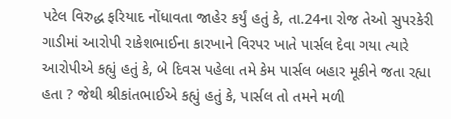પટેલ વિરુદ્ધ ફરિયાદ નોંધાવતા જાહેર કર્યું હતું કે, તા.24ના રોજ તેઓ સુપરકેરી ગાડીમાં આરોપી રાકેશભાઈના કારખાને વિરપર ખાતે પાર્સલ દેવા ગયા ત્યારે આરોપીએ કહ્યું હતું કે, બે દિવસ પહેલા તમે કેમ પાર્સલ બહાર મૂકીને જતા રહ્યા હતા ? જેથી શ્રીકાંતભાઈએ કહ્યું હતું કે, પાર્સલ તો તમને મળી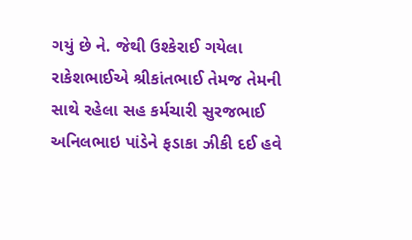ગયું છે ને. જેથી ઉશ્કેરાઈ ગયેલા રાકેશભાઈએ શ્રીકાંતભાઈ તેમજ તેમની સાથે રહેલા સહ કર્મચારી સુરજભાઈ અનિલભાઇ પાંડેને ફડાકા ઝીકી દઈ હવે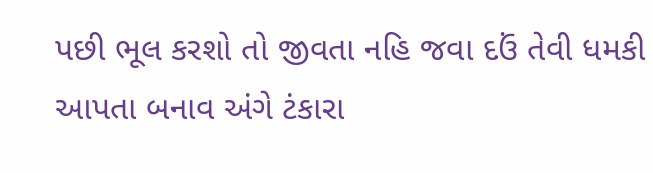પછી ભૂલ કરશો તો જીવતા નહિ જવા દઉં તેવી ધમકી આપતા બનાવ અંગે ટંકારા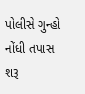પોલીસે ગુન્હો નોંધી તપાસ શરૂ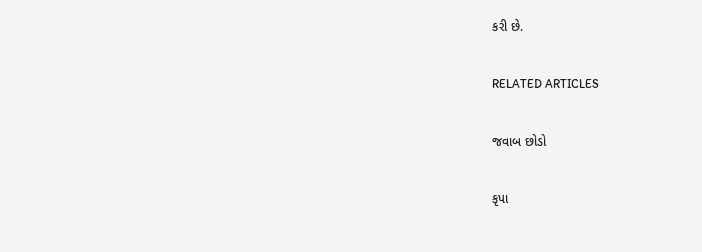કરી છે.

RELATED ARTICLES

જવાબ છોડો

કૃપા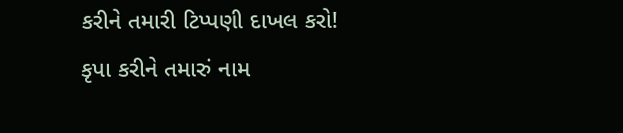કરીને તમારી ટિપ્પણી દાખલ કરો!
કૃપા કરીને તમારું નામ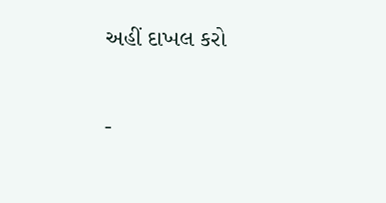અહીં દાખલ કરો

-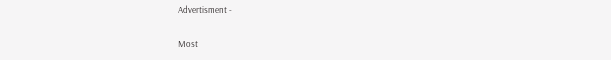Advertisment -

Most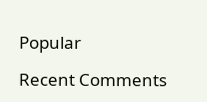Popular

Recent Comments